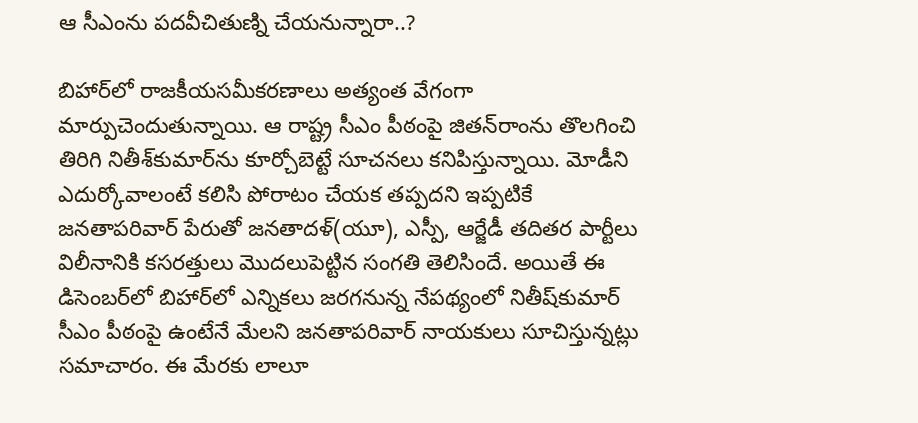ఆ సీఎంను పదవీచితుణ్ని చేయనున్నారా..?

బిహార్‌లో రాజకీయసమీకరణాలు అత్యంత వేగంగా మార్పుచెందుతున్నాయి. ఆ రాష్ట్ర సీఎం పీఠంపై జితన్‌రాంను తొలగించి తిరిగి నితీశ్‌కుమార్‌ను కూర్చోబెట్టే సూచనలు కనిపిస్తున్నాయి. మోడీని ఎదుర్కోవాలంటే కలిసి పోరాటం చేయక తప్పదని ఇప్పటికే జనతాపరివార్‌ పేరుతో జనతాదళ్‌(యూ), ఎస్పీ, ఆర్జేడీ తదితర పార్టీలు విలీనానికి కసరత్తులు మొదలుపెట్టిన సంగతి తెలిసిందే. అయితే ఈ డిసెంబర్‌లో బిహార్‌లో ఎన్నికలు జరగనున్న నేపథ్యంలో నితీష్‌కుమార్‌ సీఎం పీఠంపై ఉంటేనే మేలని జనతాపరివార్‌ నాయకులు సూచిస్తున్నట్లు సమాచారం. ఈ మేరకు లాలూ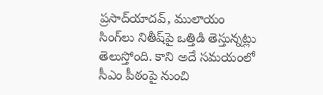ప్రసాద్‌యాదవ్‌, ములాయం సింగ్‌లు నితీష్‌పై ఒత్తిడి తెస్తున్నట్లు తెలుస్తోంది. కాని అదే సమయంలో సీఎం పీఠంపై నుంచి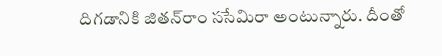దిగడానికి జితన్‌రాం ససేమిరా అంటున్నారు. దీంతో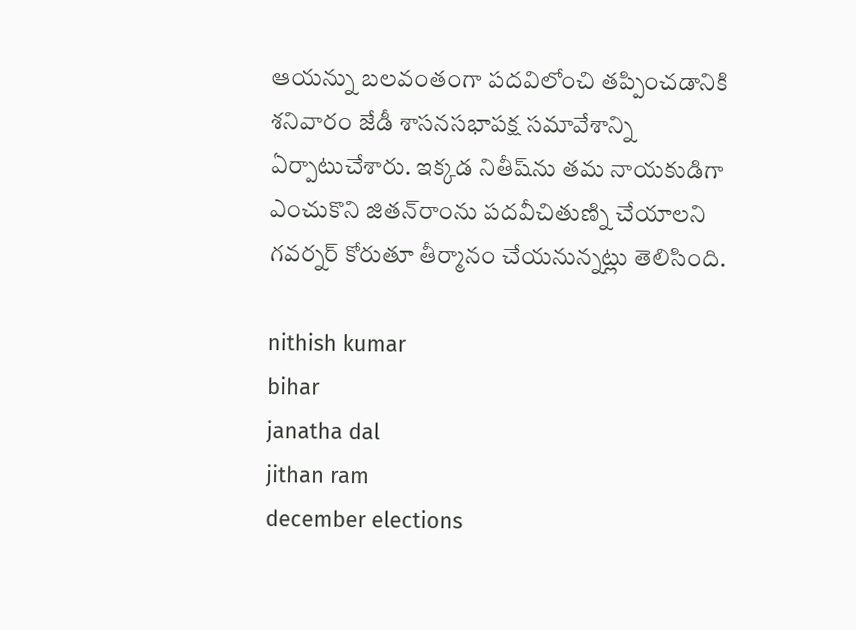ఆయన్ను బలవంతంగా పదవిలోంచి తప్పించడానికి శనివారం జేడీ శాసనసభాపక్ష సమావేశాన్ని ఏర్పాటుచేశారు. ఇక్కడ నితీష్‌ను తమ నాయకుడిగా ఎంచుకొని జితన్‌రాంను పదవీచితుణ్ని చేయాలని గవర్నర్‌ కోరుతూ తీర్మానం చేయనున్నట్లు తెలిసింది.

nithish kumar
bihar
janatha dal
jithan ram
december elections